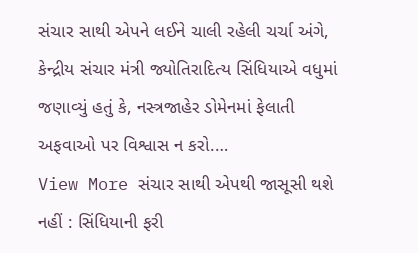સંચાર સાથી એપને લઈને ચાલી રહેલી ચર્ચા અંગે, કેન્દ્રીય સંચાર મંત્રી જ્યોતિરાદિત્ય સિંધિયાએ વધુમાં જણાવ્યું હતું કે, નસ્ત્રજાહેર ડોમેનમાં ફેલાતી અફવાઓ પર વિશ્વાસ ન કરો.…
View More સંચાર સાથી એપથી જાસૂસી થશે નહીં : સિંધિયાની ફરી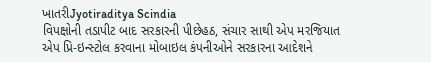ખાતરીJyotiraditya Scindia
વિપક્ષોની તડાપીટ બાદ સરકારની પીછેહઠ, સંચાર સાથી એપ મરજિયાત
એપ પ્રિ-ઇન્સ્ટોલ કરવાના મોબાઇલ કંપનીઓને સરકારના આદેશને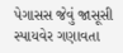પેગાસસ જેવું જાસૂસી સ્પાયવેર ગણાવતા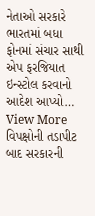નેતાઓ સરકારે ભારતમાં બધા ફોનમાં સંચાર સાથી એપ ફરજિયાત ઇન્સ્ટોલ કરવાનો આદેશ આપ્યો…
View More વિપક્ષોની તડાપીટ બાદ સરકારની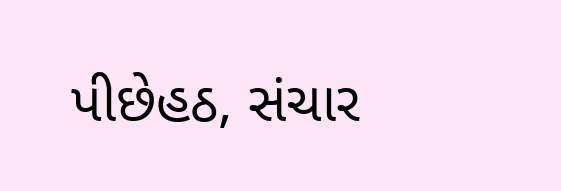પીછેહઠ, સંચાર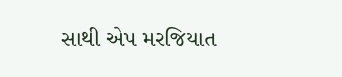સાથી એપ મરજિયાત